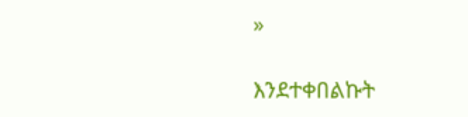»

እንደተቀበልኩት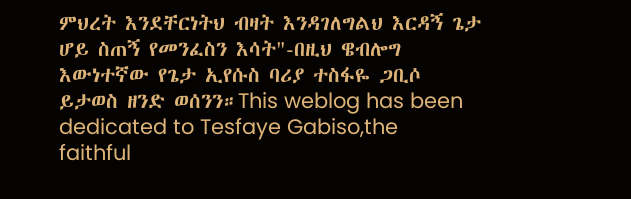ምህረት እንደቸርነትህ ብዛት እንዳገለግልህ እርዳኝ ጌታ ሆይ ስጠኝ የመንፈስን እሳት"-በዚህ ዌብሎግ እውነተኛው የጌታ ኢየሱስ ባሪያ ተስፋዬ ጋቢሶ ይታወስ ዘንድ ወሰንን።This weblog has been dedicated to Tesfaye Gabiso,the faithful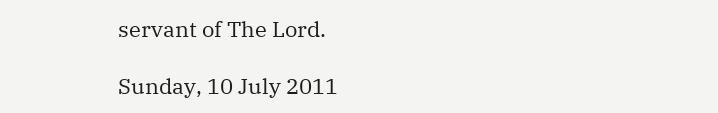servant of The Lord.

Sunday, 10 July 2011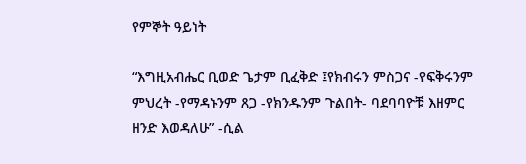የምኞት ዓይነት

“እግዚአብሔር ቢወድ ጌታም ቢፈቅድ ፤የክብሩን ምስጋና -የፍቅሩንም ምህረት -የማዳኑንም ጸጋ -የክንዱንም ጉልበት- ባደባባዮቹ እዘምር ዘንድ እወዳለሁ” -ሲል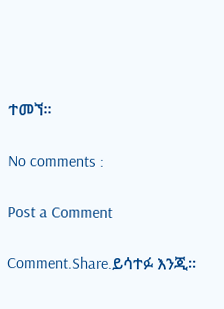ተመኘ።

No comments :

Post a Comment

Comment.Share.ይሳተፉ እንጂ።